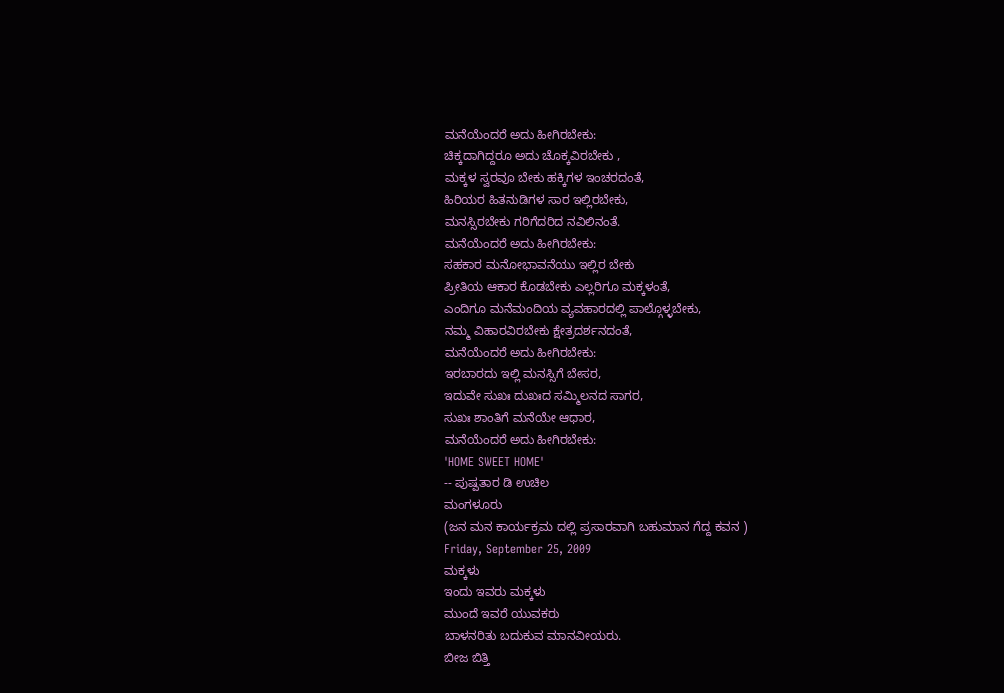ಮನೆಯೆಂದರೆ ಅದು ಹೀಗಿರಬೇಕು:
ಚಿಕ್ಕದಾಗಿದ್ದರೂ ಅದು ಚೊಕ್ಕವಿರಬೇಕು ,
ಮಕ್ಕಳ ಸ್ವರವೂ ಬೇಕು ಹಕ್ಕಿಗಳ ಇಂಚರದಂತೆ,
ಹಿರಿಯರ ಹಿತನುಡಿಗಳ ಸಾರ ಇಲ್ಲಿರಬೇಕು,
ಮನಸ್ಸಿರಬೇಕು ಗರಿಗೆದರಿದ ನವಿಲಿನಂತೆ.
ಮನೆಯೆಂದರೆ ಅದು ಹೀಗಿರಬೇಕು:
ಸಹಕಾರ ಮನೋಭಾವನೆಯು ಇಲ್ಲಿರ ಬೇಕು
ಪ್ರೀತಿಯ ಆಕಾರ ಕೊಡಬೇಕು ಎಲ್ಲರಿಗೂ ಮಕ್ಕಳಂತೆ,
ಎಂದಿಗೂ ಮನೆಮಂದಿಯ ವ್ಯವಹಾರದಲ್ಲಿ ಪಾಲ್ಗೊಳ್ಳಬೇಕು,
ನಮ್ಮ ವಿಹಾರವಿರಬೇಕು ಕ್ಷೇತ್ರದರ್ಶನದಂತೆ,
ಮನೆಯೆಂದರೆ ಅದು ಹೀಗಿರಬೇಕು:
ಇರಬಾರದು ಇಲ್ಲಿ ಮನಸ್ಸಿಗೆ ಬೇಸರ,
ಇದುವೇ ಸುಖಃ ದುಖಃದ ಸಮ್ಮಿಲನದ ಸಾಗರ,
ಸುಖಃ ಶಾಂತಿಗೆ ಮನೆಯೇ ಆಧಾರ,
ಮನೆಯೆಂದರೆ ಅದು ಹೀಗಿರಬೇಕು:
'HOME SWEET HOME'
-- ಪುಷ್ಪತಾರ ಡಿ ಉಚಿಲ
ಮಂಗಳೂರು
(ಜನ ಮನ ಕಾರ್ಯಕ್ರಮ ದಲ್ಲಿ ಪ್ರಸಾರವಾಗಿ ಬಹುಮಾನ ಗೆದ್ದ ಕವನ )
Friday, September 25, 2009
ಮಕ್ಕಳು
ಇಂದು ಇವರು ಮಕ್ಕಳು
ಮುಂದೆ ಇವರೆ ಯುವಕರು
ಬಾಳನರಿತು ಬದುಕುವ ಮಾನವೀಯರು.
ಬೀಜ ಬಿತ್ತಿ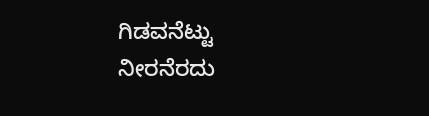ಗಿಡವನೆಟ್ಟು
ನೀರನೆರದು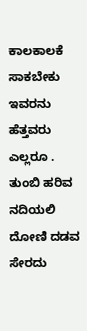ಕಾಲಕಾಲಕೆ
ಸಾಕಬೇಕು ಇವರನು ಹೆತ್ತವರು ಎಲ್ಲರೂ .
ತುಂಬಿ ಹರಿವ ನದಿಯಲಿ
ದೋಣಿ ದಡವ ಸೇರದು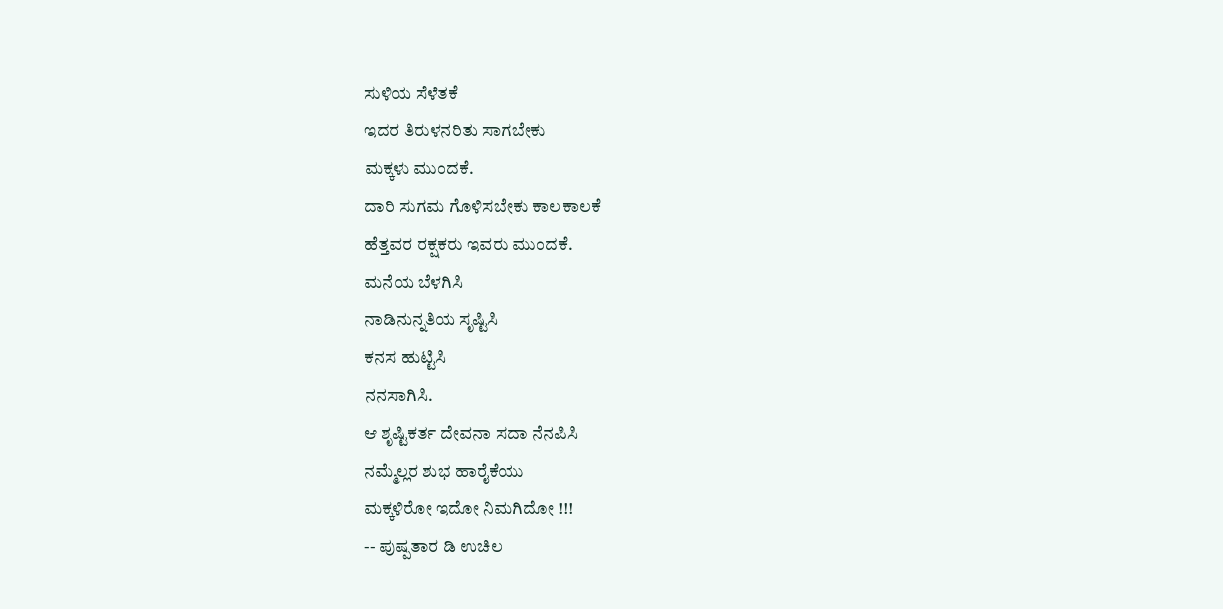ಸುಳಿಯ ಸೆಳೆತಕೆ
ಇದರ ತಿರುಳನರಿತು ಸಾಗಬೇಕು
ಮಕ್ಕಳು ಮುಂದಕೆ.
ದಾರಿ ಸುಗಮ ಗೊಳಿಸಬೇಕು ಕಾಲಕಾಲಕೆ
ಹೆತ್ತವರ ರಕ್ಷಕರು ಇವರು ಮುಂದಕೆ.
ಮನೆಯ ಬೆಳಗಿಸಿ
ನಾಡಿನುನ್ನತಿಯ ಸೃಷ್ಟಿಸಿ
ಕನಸ ಹುಟ್ಟಿಸಿ
ನನಸಾಗಿಸಿ.
ಆ ಶೃಷ್ಟಿಕರ್ತ ದೇವನಾ ಸದಾ ನೆನಪಿಸಿ
ನಮ್ಮೆಲ್ಲರ ಶುಭ ಹಾರೈಕೆಯು
ಮಕ್ಕಳಿರೋ ಇದೋ ನಿಮಗಿದೋ !!!
-- ಪುಷ್ಪತಾರ ಡಿ ಉಚಿಲ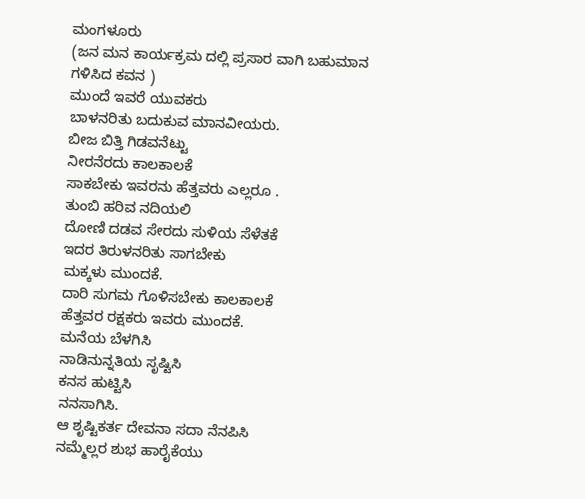ಮಂಗಳೂರು
(ಜನ ಮನ ಕಾರ್ಯಕ್ರಮ ದಲ್ಲಿ ಪ್ರಸಾರ ವಾಗಿ ಬಹುಮಾನ ಗಳಿಸಿದ ಕವನ )
ಮುಂದೆ ಇವರೆ ಯುವಕರು
ಬಾಳನರಿತು ಬದುಕುವ ಮಾನವೀಯರು.
ಬೀಜ ಬಿತ್ತಿ ಗಿಡವನೆಟ್ಟು
ನೀರನೆರದು ಕಾಲಕಾಲಕೆ
ಸಾಕಬೇಕು ಇವರನು ಹೆತ್ತವರು ಎಲ್ಲರೂ .
ತುಂಬಿ ಹರಿವ ನದಿಯಲಿ
ದೋಣಿ ದಡವ ಸೇರದು ಸುಳಿಯ ಸೆಳೆತಕೆ
ಇದರ ತಿರುಳನರಿತು ಸಾಗಬೇಕು
ಮಕ್ಕಳು ಮುಂದಕೆ.
ದಾರಿ ಸುಗಮ ಗೊಳಿಸಬೇಕು ಕಾಲಕಾಲಕೆ
ಹೆತ್ತವರ ರಕ್ಷಕರು ಇವರು ಮುಂದಕೆ.
ಮನೆಯ ಬೆಳಗಿಸಿ
ನಾಡಿನುನ್ನತಿಯ ಸೃಷ್ಟಿಸಿ
ಕನಸ ಹುಟ್ಟಿಸಿ
ನನಸಾಗಿಸಿ.
ಆ ಶೃಷ್ಟಿಕರ್ತ ದೇವನಾ ಸದಾ ನೆನಪಿಸಿ
ನಮ್ಮೆಲ್ಲರ ಶುಭ ಹಾರೈಕೆಯು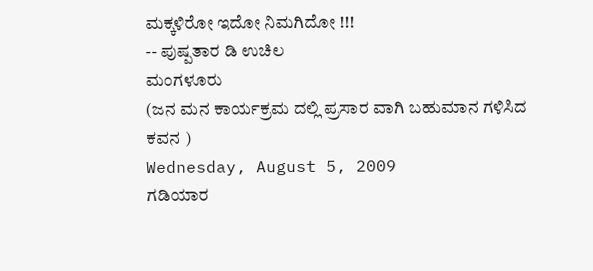ಮಕ್ಕಳಿರೋ ಇದೋ ನಿಮಗಿದೋ !!!
-- ಪುಷ್ಪತಾರ ಡಿ ಉಚಿಲ
ಮಂಗಳೂರು
(ಜನ ಮನ ಕಾರ್ಯಕ್ರಮ ದಲ್ಲಿ ಪ್ರಸಾರ ವಾಗಿ ಬಹುಮಾನ ಗಳಿಸಿದ ಕವನ )
Wednesday, August 5, 2009
ಗಡಿಯಾರ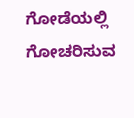ಗೋಡೆಯಲ್ಲಿ ಗೋಚರಿಸುವ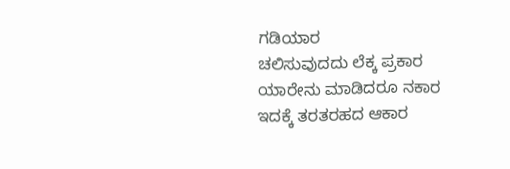ಗಡಿಯಾರ
ಚಲಿಸುವುದದು ಲೆಕ್ಕ ಪ್ರಕಾರ
ಯಾರೇನು ಮಾಡಿದರೂ ನಕಾರ
ಇದಕ್ಕೆ ತರತರಹದ ಆಕಾರ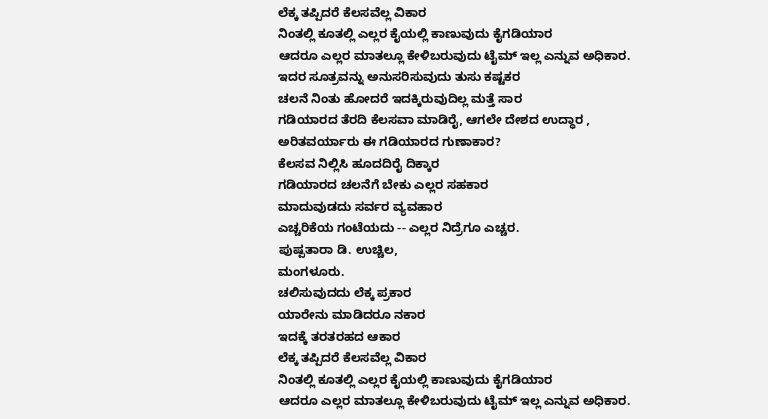ಲೆಕ್ಕ ತಪ್ಪಿದರೆ ಕೆಲಸವೆಲ್ಲ ವಿಕಾರ
ನಿಂತಲ್ಲಿ ಕೂತಲ್ಲಿ ಎಲ್ಲರ ಕೈಯಲ್ಲಿ ಕಾಣುವುದು ಕೈಗಡಿಯಾರ
ಆದರೂ ಎಲ್ಲರ ಮಾತಲ್ಲೂ ಕೇಳಿಬರುವುದು ಟೈಮ್ ಇಲ್ಲ ಎನ್ನುವ ಅಧಿಕಾರ.
ಇದರ ಸೂತ್ರವನ್ನು ಅನುಸರಿಸುವುದು ತುಸು ಕಷ್ಟಕರ
ಚಲನೆ ನಿಂತು ಹೋದರೆ ಇದಕ್ಕಿರುವುದಿಲ್ಲ ಮತ್ತೆ ಸಾರ
ಗಡಿಯಾರದ ತೆರದಿ ಕೆಲಸವಾ ಮಾಡಿರೈ, ಆಗಲೇ ದೇಶದ ಉದ್ಧಾರ ,
ಅರಿತವರ್ಯಾರು ಈ ಗಡಿಯಾರದ ಗುಣಾಕಾರ?
ಕೆಲಸವ ನಿಲ್ಲಿಸಿ ಹೂದದಿರೈ ದಿಕ್ಕಾರ
ಗಡಿಯಾರದ ಚಲನೆಗೆ ಬೇಕು ಎಲ್ಲರ ಸಹಕಾರ
ಮಾದುವುಡದು ಸರ್ವರ ವ್ಯವಹಾರ
ಎಚ್ಚರಿಕೆಯ ಗಂಟೆಯದು -- ಎಲ್ಲರ ನಿದ್ರೆಗೂ ಎಚ್ಚರ.
ಪುಷ್ಪತಾರಾ ಡಿ. ಉಚ್ಚಿಲ,
ಮಂಗಳೂರು.
ಚಲಿಸುವುದದು ಲೆಕ್ಕ ಪ್ರಕಾರ
ಯಾರೇನು ಮಾಡಿದರೂ ನಕಾರ
ಇದಕ್ಕೆ ತರತರಹದ ಆಕಾರ
ಲೆಕ್ಕ ತಪ್ಪಿದರೆ ಕೆಲಸವೆಲ್ಲ ವಿಕಾರ
ನಿಂತಲ್ಲಿ ಕೂತಲ್ಲಿ ಎಲ್ಲರ ಕೈಯಲ್ಲಿ ಕಾಣುವುದು ಕೈಗಡಿಯಾರ
ಆದರೂ ಎಲ್ಲರ ಮಾತಲ್ಲೂ ಕೇಳಿಬರುವುದು ಟೈಮ್ ಇಲ್ಲ ಎನ್ನುವ ಅಧಿಕಾರ.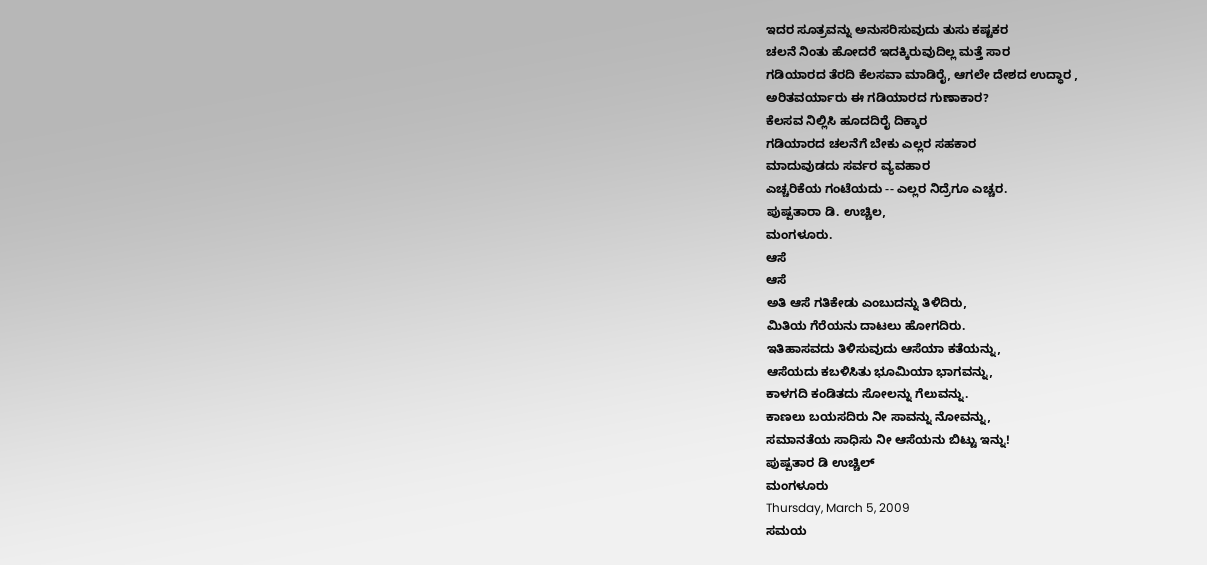ಇದರ ಸೂತ್ರವನ್ನು ಅನುಸರಿಸುವುದು ತುಸು ಕಷ್ಟಕರ
ಚಲನೆ ನಿಂತು ಹೋದರೆ ಇದಕ್ಕಿರುವುದಿಲ್ಲ ಮತ್ತೆ ಸಾರ
ಗಡಿಯಾರದ ತೆರದಿ ಕೆಲಸವಾ ಮಾಡಿರೈ, ಆಗಲೇ ದೇಶದ ಉದ್ಧಾರ ,
ಅರಿತವರ್ಯಾರು ಈ ಗಡಿಯಾರದ ಗುಣಾಕಾರ?
ಕೆಲಸವ ನಿಲ್ಲಿಸಿ ಹೂದದಿರೈ ದಿಕ್ಕಾರ
ಗಡಿಯಾರದ ಚಲನೆಗೆ ಬೇಕು ಎಲ್ಲರ ಸಹಕಾರ
ಮಾದುವುಡದು ಸರ್ವರ ವ್ಯವಹಾರ
ಎಚ್ಚರಿಕೆಯ ಗಂಟೆಯದು -- ಎಲ್ಲರ ನಿದ್ರೆಗೂ ಎಚ್ಚರ.
ಪುಷ್ಪತಾರಾ ಡಿ. ಉಚ್ಚಿಲ,
ಮಂಗಳೂರು.
ಆಸೆ
ಆಸೆ
ಅತಿ ಆಸೆ ಗತಿಕೇಡು ಎಂಬುದನ್ನು ತಿಳಿದಿರು,
ಮಿತಿಯ ಗೆರೆಯನು ದಾಟಲು ಹೋಗದಿರು.
ಇತಿಹಾಸವದು ತಿಳಿಸುವುದು ಆಸೆಯಾ ಕತೆಯನ್ನು,
ಆಸೆಯದು ಕಬಳಿಸಿತು ಭೂಮಿಯಾ ಭಾಗವನ್ನು,
ಕಾಳಗದಿ ಕಂಡಿತದು ಸೋಲನ್ನು ಗೆಲುವನ್ನು.
ಕಾಣಲು ಬಯಸದಿರು ನೀ ಸಾವನ್ನು ನೋವನ್ನು,
ಸಮಾನತೆಯ ಸಾಧಿಸು ನೀ ಆಸೆಯನು ಬಿಟ್ಟು ಇನ್ನು!
ಪುಷ್ಪತಾರ ಡಿ ಉಚ್ಚಿಲ್
ಮಂಗಳೂರು
Thursday, March 5, 2009
ಸಮಯ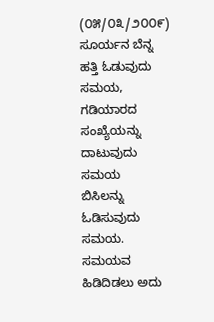(೦೫/೦೩/೨೦೦೯)
ಸೂರ್ಯನ ಬೆನ್ನ ಹತ್ತಿ ಓಡುವುದು ಸಮಯ,
ಗಡಿಯಾರದ ಸಂಖ್ಯೆಯನ್ನು ದಾಟುವುದು ಸಮಯ
ಬಿಸಿಲನ್ನು ಓಡಿಸುವುದು ಸಮಯ.
ಸಮಯವ ಹಿಡಿದಿಡಲು ಅದು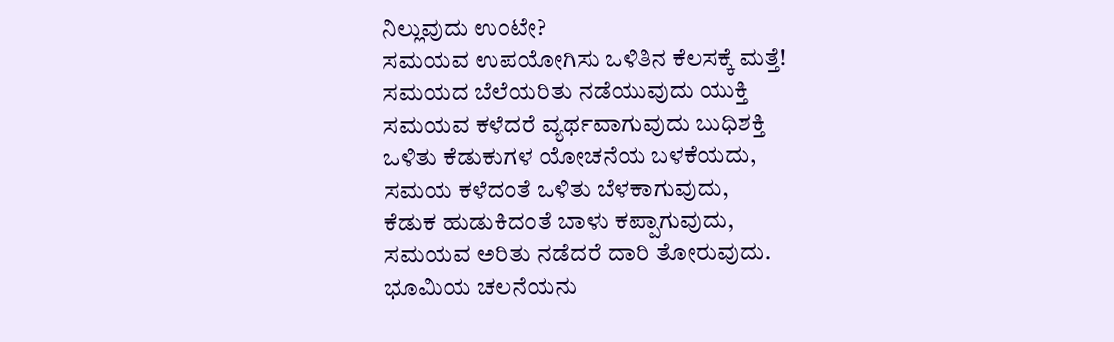ನಿಲ್ಲುವುದು ಉಂಟೇ?
ಸಮಯವ ಉಪಯೋಗಿಸು ಒಳಿತಿನ ಕೆಲಸಕ್ಕೆ ಮತ್ತೆ!
ಸಮಯದ ಬೆಲೆಯರಿತು ನಡೆಯುವುದು ಯುಕ್ತಿ
ಸಮಯವ ಕಳೆದರೆ ವ್ಯರ್ಥವಾಗುವುದು ಬುಧಿಶಕ್ತಿ
ಒಳಿತು ಕೆಡುಕುಗಳ ಯೋಚನೆಯ ಬಳಕೆಯದು,
ಸಮಯ ಕಳೆದಂತೆ ಒಳಿತು ಬೆಳಕಾಗುವುದು,
ಕೆಡುಕ ಹುಡುಕಿದಂತೆ ಬಾಳು ಕಪ್ಪಾಗುವುದು,
ಸಮಯವ ಅರಿತು ನಡೆದರೆ ದಾರಿ ತೋರುವುದು.
ಭೂಮಿಯ ಚಲನೆಯನು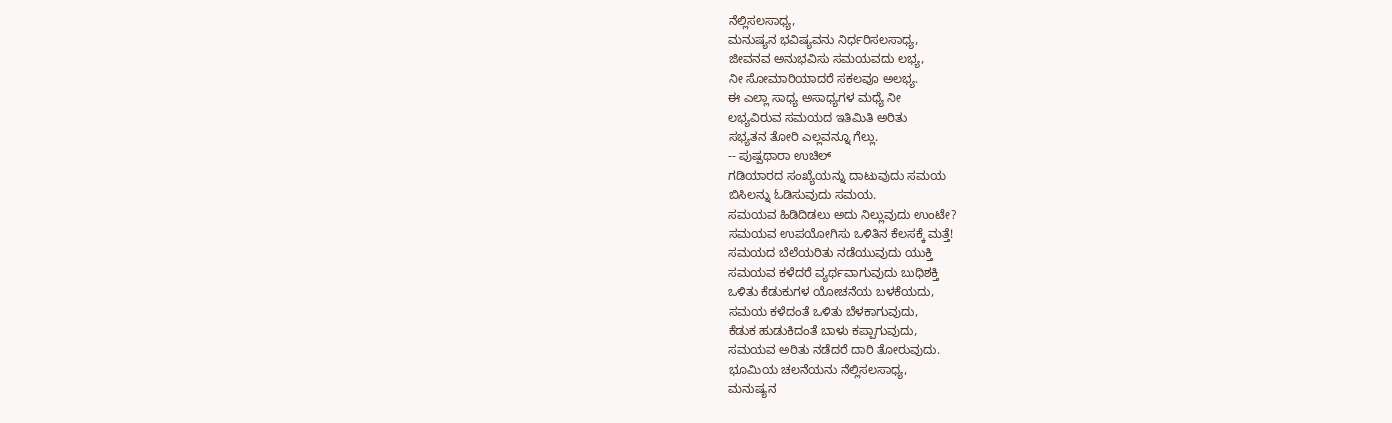ನೆಲ್ಲಿಸಲಸಾಧ್ಯ,
ಮನುಷ್ಯನ ಭವಿಷ್ಯವನು ನಿರ್ಧರಿಸಲಸಾಧ್ಯ,
ಜೀವನವ ಅನುಭವಿಸು ಸಮಯವದು ಲಭ್ಯ,
ನೀ ಸೋಮಾರಿಯಾದರೆ ಸಕಲವೂ ಅಲಭ್ಯ.
ಈ ಎಲ್ಲಾ ಸಾಧ್ಯ ಅಸಾಧ್ಯಗಳ ಮಧ್ಯೆ ನೀ
ಲಭ್ಯವಿರುವ ಸಮಯದ ಇತಿಮಿತಿ ಅರಿತು
ಸಭ್ಯತನ ತೋರಿ ಎಲ್ಲವನ್ನೂ ಗೆಲ್ಲು.
-- ಪುಷ್ಪಥಾರಾ ಉಚಿಲ್
ಗಡಿಯಾರದ ಸಂಖ್ಯೆಯನ್ನು ದಾಟುವುದು ಸಮಯ
ಬಿಸಿಲನ್ನು ಓಡಿಸುವುದು ಸಮಯ.
ಸಮಯವ ಹಿಡಿದಿಡಲು ಅದು ನಿಲ್ಲುವುದು ಉಂಟೇ?
ಸಮಯವ ಉಪಯೋಗಿಸು ಒಳಿತಿನ ಕೆಲಸಕ್ಕೆ ಮತ್ತೆ!
ಸಮಯದ ಬೆಲೆಯರಿತು ನಡೆಯುವುದು ಯುಕ್ತಿ
ಸಮಯವ ಕಳೆದರೆ ವ್ಯರ್ಥವಾಗುವುದು ಬುಧಿಶಕ್ತಿ
ಒಳಿತು ಕೆಡುಕುಗಳ ಯೋಚನೆಯ ಬಳಕೆಯದು,
ಸಮಯ ಕಳೆದಂತೆ ಒಳಿತು ಬೆಳಕಾಗುವುದು,
ಕೆಡುಕ ಹುಡುಕಿದಂತೆ ಬಾಳು ಕಪ್ಪಾಗುವುದು,
ಸಮಯವ ಅರಿತು ನಡೆದರೆ ದಾರಿ ತೋರುವುದು.
ಭೂಮಿಯ ಚಲನೆಯನು ನೆಲ್ಲಿಸಲಸಾಧ್ಯ,
ಮನುಷ್ಯನ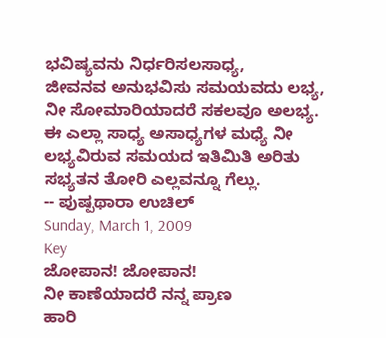ಭವಿಷ್ಯವನು ನಿರ್ಧರಿಸಲಸಾಧ್ಯ,
ಜೀವನವ ಅನುಭವಿಸು ಸಮಯವದು ಲಭ್ಯ,
ನೀ ಸೋಮಾರಿಯಾದರೆ ಸಕಲವೂ ಅಲಭ್ಯ.
ಈ ಎಲ್ಲಾ ಸಾಧ್ಯ ಅಸಾಧ್ಯಗಳ ಮಧ್ಯೆ ನೀ
ಲಭ್ಯವಿರುವ ಸಮಯದ ಇತಿಮಿತಿ ಅರಿತು
ಸಭ್ಯತನ ತೋರಿ ಎಲ್ಲವನ್ನೂ ಗೆಲ್ಲು.
-- ಪುಷ್ಪಥಾರಾ ಉಚಿಲ್
Sunday, March 1, 2009
Key
ಜೋಪಾನ! ಜೋಪಾನ!
ನೀ ಕಾಣೆಯಾದರೆ ನನ್ನ ಪ್ರಾಣ
ಹಾರಿ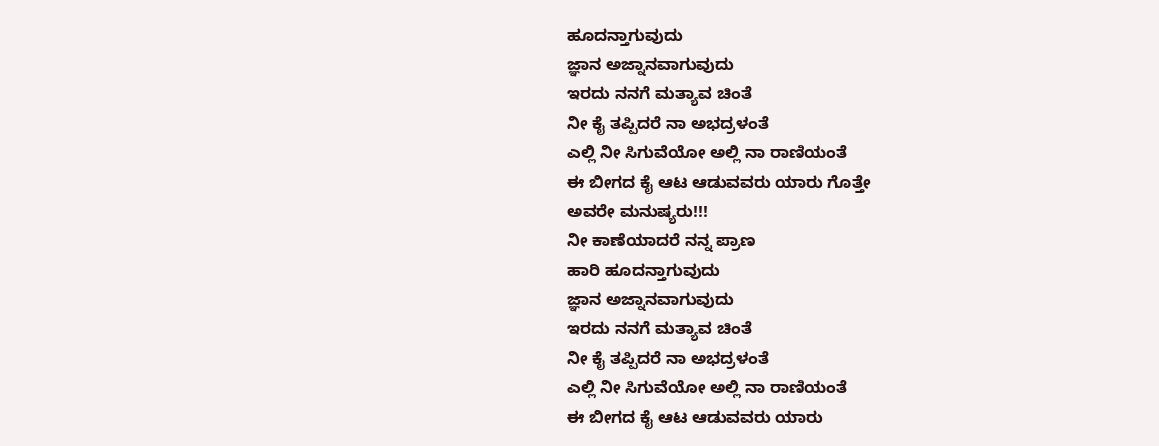ಹೂದನ್ತಾಗುವುದು
ಜ್ಞಾನ ಅಜ್ನಾನವಾಗುವುದು
ಇರದು ನನಗೆ ಮತ್ಯಾವ ಚಿಂತೆ
ನೀ ಕೈ ತಪ್ಪಿದರೆ ನಾ ಅಭದ್ರಳಂತೆ
ಎಲ್ಲಿ ನೀ ಸಿಗುವೆಯೋ ಅಲ್ಲಿ ನಾ ರಾಣಿಯಂತೆ
ಈ ಬೀಗದ ಕೈ ಆಟ ಆಡುವವರು ಯಾರು ಗೊತ್ತೇ
ಅವರೇ ಮನುಷ್ಯರು!!!
ನೀ ಕಾಣೆಯಾದರೆ ನನ್ನ ಪ್ರಾಣ
ಹಾರಿ ಹೂದನ್ತಾಗುವುದು
ಜ್ಞಾನ ಅಜ್ನಾನವಾಗುವುದು
ಇರದು ನನಗೆ ಮತ್ಯಾವ ಚಿಂತೆ
ನೀ ಕೈ ತಪ್ಪಿದರೆ ನಾ ಅಭದ್ರಳಂತೆ
ಎಲ್ಲಿ ನೀ ಸಿಗುವೆಯೋ ಅಲ್ಲಿ ನಾ ರಾಣಿಯಂತೆ
ಈ ಬೀಗದ ಕೈ ಆಟ ಆಡುವವರು ಯಾರು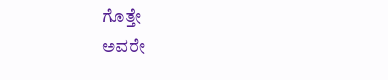ಗೊತ್ತೇ
ಅವರೇ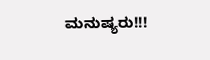ಮನುಷ್ಯರು!!!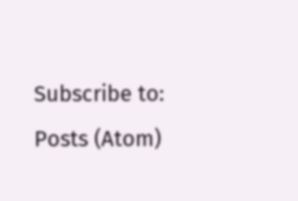Subscribe to:
Posts (Atom)